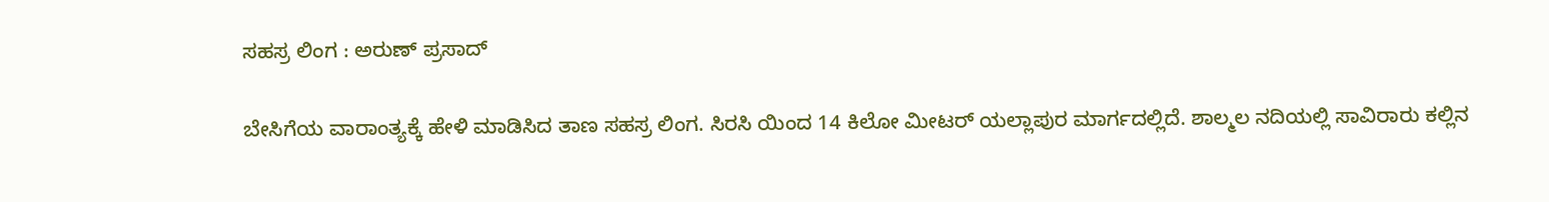ಸಹಸ್ರ ಲಿಂಗ : ಅರುಣ್ ಪ್ರಸಾದ್

ಬೇಸಿಗೆಯ ವಾರಾಂತ್ಯಕ್ಕೆ ಹೇಳಿ ಮಾಡಿಸಿದ ತಾಣ ಸಹಸ್ರ ಲಿಂಗ. ಸಿರಸಿ ಯಿಂದ 14 ಕಿಲೋ ಮೀಟರ್ ಯಲ್ಲಾಪುರ ಮಾರ್ಗದಲ್ಲಿದೆ. ಶಾಲ್ಮಲ ನದಿಯಲ್ಲಿ ಸಾವಿರಾರು ಕಲ್ಲಿನ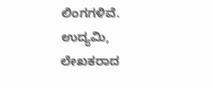ಲಿಂಗಗಳಿವೆ. ಉದ್ಯಮಿ, ಲೇಖಕರಾದ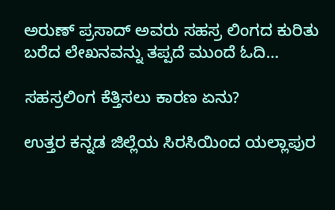ಅರುಣ್ ಪ್ರಸಾದ್ ಅವರು ಸಹಸ್ರ ಲಿಂಗದ ಕುರಿತು ಬರೆದ ಲೇಖನವನ್ನು ತಪ್ಪದೆ ಮುಂದೆ ಓದಿ…

ಸಹಸ್ರಲಿಂಗ ಕೆತ್ತಿಸಲು ಕಾರಣ ಏನು?

ಉತ್ತರ ಕನ್ನಡ ಜಿಲ್ಲೆಯ ಸಿರಸಿಯಿಂದ ಯಲ್ಲಾಪುರ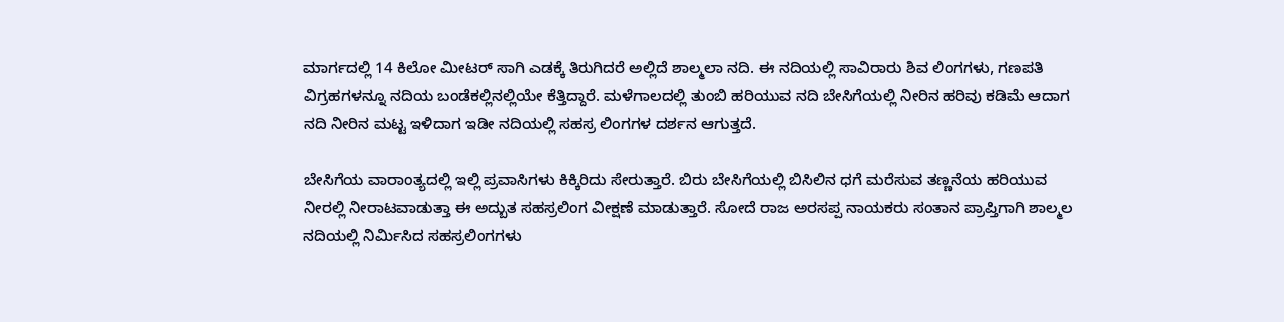ಮಾರ್ಗದಲ್ಲಿ 14 ಕಿಲೋ ಮೀಟರ್ ಸಾಗಿ ಎಡಕ್ಕೆ ತಿರುಗಿದರೆ ಅಲ್ಲಿದೆ ಶಾಲ್ಮಲಾ ನದಿ. ಈ ನದಿಯಲ್ಲಿ ಸಾವಿರಾರು ಶಿವ ಲಿಂಗಗಳು, ಗಣಪತಿ ವಿಗ್ರಹಗಳನ್ನೂ ನದಿಯ ಬಂಡೆಕಲ್ಲಿನಲ್ಲಿಯೇ ಕೆತ್ತಿದ್ದಾರೆ. ಮಳೆಗಾಲದಲ್ಲಿ ತುಂಬಿ ಹರಿಯುವ ನದಿ ಬೇಸಿಗೆಯಲ್ಲಿ ನೀರಿನ ಹರಿವು ಕಡಿಮೆ ಆದಾಗ ನದಿ ನೀರಿನ ಮಟ್ಟ ಇಳಿದಾಗ ಇಡೀ ನದಿಯಲ್ಲಿ ಸಹಸ್ರ ಲಿಂಗಗಳ ದರ್ಶನ ಆಗುತ್ತದೆ.

ಬೇಸಿಗೆಯ ವಾರಾಂತ್ಯದಲ್ಲಿ ಇಲ್ಲಿ ಪ್ರವಾಸಿಗಳು ಕಿಕ್ಕಿರಿದು ಸೇರುತ್ತಾರೆ. ಬಿರು ಬೇಸಿಗೆಯಲ್ಲಿ ಬಿಸಿಲಿನ ಧಗೆ ಮರೆಸುವ ತಣ್ಣನೆಯ ಹರಿಯುವ ನೀರಲ್ಲಿ ನೀರಾಟವಾಡುತ್ತಾ ಈ ಅದ್ಬುತ ಸಹಸ್ರಲಿಂಗ ವೀಕ್ಷಣೆ ಮಾಡುತ್ತಾರೆ. ಸೋದೆ ರಾಜ ಅರಸಪ್ಪ ನಾಯಕರು ಸಂತಾನ ಪ್ರಾಪ್ತಿಗಾಗಿ ಶಾಲ್ಮಲ ನದಿಯಲ್ಲಿ ನಿರ್ಮಿಸಿದ ಸಹಸ್ರಲಿಂಗಗಳು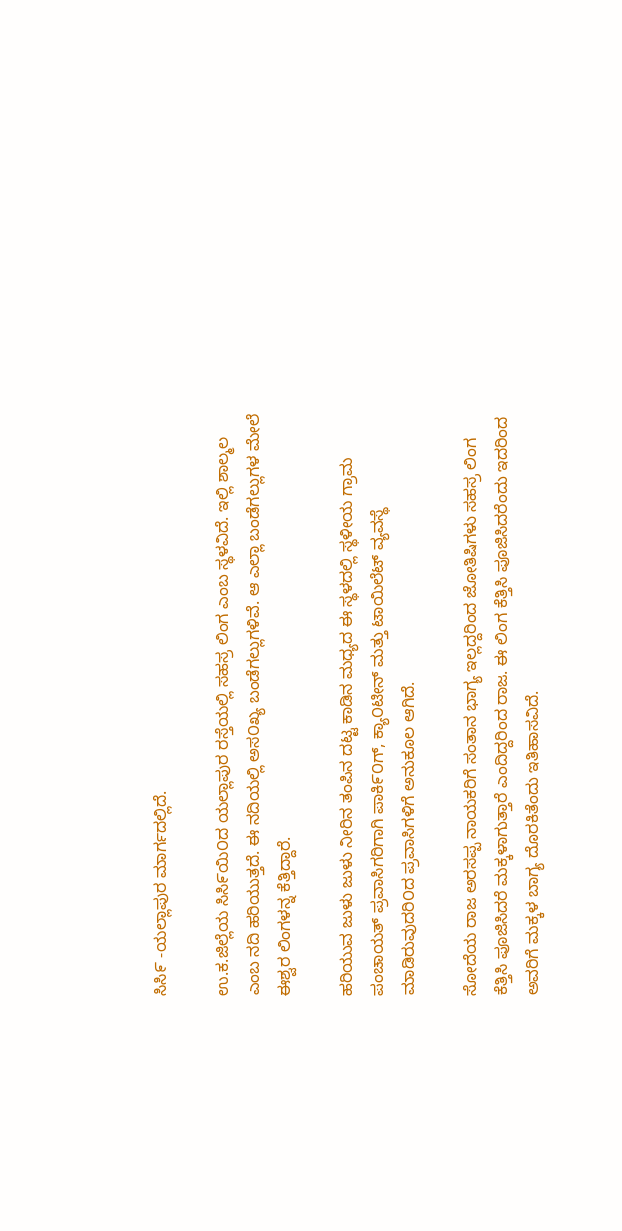ಸಿಸಿ೯ -ಯಲ್ಲಾಪುರ ಮಾರ್ಗದಲ್ಲಿದೆ.

ಉ.ಕ.ಜಿಲ್ಲೆಯ ಸಿಸಿ೯ಯಿ೦ದ ಯಲ್ಲಾಪುರ ರಸ್ತೆಯಲ್ಲಿ ಸಹಸ್ರ ಲಿಂಗ ಎಂಬ ಸ್ಥಳವಿದೆ. ಇಲ್ಲಿ ಶಾಲ್ಮಲ ಎಂಬ ನದಿ ಹರಿಯುತ್ತದೆ. ಈ ನದಿಯಲ್ಲಿ ಅಸ೦ಖ್ಯ ಬಂಡೆಗಲ್ಲುಗಳಿವೆ. ಆ ಎಲ್ಲಾ ಬಂಡೆಗಲ್ಲುಗಳ ಮೇಲೆ ಈಶ್ವರ ಲಿಂಗಳನ್ನ ಕೆತ್ತಿದ್ದಾರೆ.

ಹರಿಯುವ ಜುಳು ಜುಳು ನೀರಿನ ತಂಪಿನ ದಟ್ಟ ಕಾಡಿನ ಮಧ್ಯದ ಈ ಸ್ಥಳದಲ್ಲಿ ಸ್ಥಳೀಯ ಗ್ರಾಮ ಪಂಚಾಯತ್ ಪ್ರವಾಸಿಗರಿಗಾಗಿ ಪಾಕಿ೯೦ಗ್, ಕ್ಯಾ೦ಟೀನ್ ಮತ್ತು ಟಾಯಿಲೆಟ್ ವ್ಯವಸ್ಥೆ ಮಾಡಿರುವುದರಿ೦ದ ಪ್ರವಾಸಿಗಳಿಗೆ ಅನುಕೂಲ ಆಗಿದೆ.

ಸೋದೆಯ ರಾಜ ಅರಸಪ್ಪ ನಾಯಕರಿಗೆ ಸಂತಾನ ಭಾಗ್ಯ ಇಲ್ಲದ್ದರಿಂದ ಜೋತಿಷಿಗಳು ಸಹಸ್ರ ಲಿಂಗ ಕೆತ್ತಿಸಿ ಪೂಜಿಸಿದರೆ ಮಕ್ಕಳಾಗುತ್ತಾರೆ ಎಂದಿದ್ದರಿಂದ ರಾಜ. ಈ ಲಿಂಗ ಕೆತ್ತಿಸಿ ಪೂಜಿಸಿದರೆಂದು ಇದರಿಂದ ಅವರಿಗೆ ಮಕ್ಕಳ ಬಾಗ್ಯ ದೊರಕಿತೆಂದು ಇತಿಹಾಸವಿದೆ.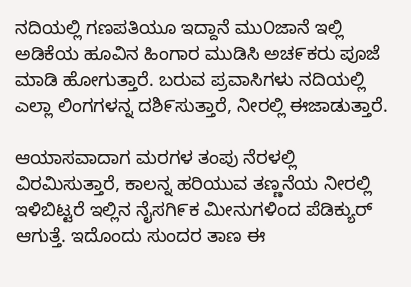ನದಿಯಲ್ಲಿ ಗಣಪತಿಯೂ ಇದ್ದಾನೆ ಮು೦ಜಾನೆ ಇಲ್ಲಿ ಅಡಿಕೆಯ ಹೂವಿನ ಹಿಂಗಾರ ಮುಡಿಸಿ ಅಚ೯ಕರು ಪೂಜೆ ಮಾಡಿ ಹೋಗುತ್ತಾರೆ. ಬರುವ ಪ್ರವಾಸಿಗಳು ನದಿಯಲ್ಲಿ ಎಲ್ಲಾ ಲಿಂಗಗಳನ್ನ ದಶಿ೯ಸುತ್ತಾರೆ, ನೀರಲ್ಲಿ ಈಜಾಡುತ್ತಾರೆ.

ಆಯಾಸವಾದಾಗ ಮರಗಳ ತಂಪು ನೆರಳಲ್ಲಿ ವಿರಮಿಸುತ್ತಾರೆ, ಕಾಲನ್ನ ಹರಿಯುವ ತಣ್ಣನೆಯ ನೀರಲ್ಲಿ ಇಳಿಬಿಟ್ಟರೆ ಇಲ್ಲಿನ ನೈಸಗಿ೯ಕ ಮೀನುಗಳಿಂದ ಪೆಡಿಕ್ಯುರ್ ಆಗುತ್ತೆ. ಇದೊಂದು ಸುಂದರ ತಾಣ ಈ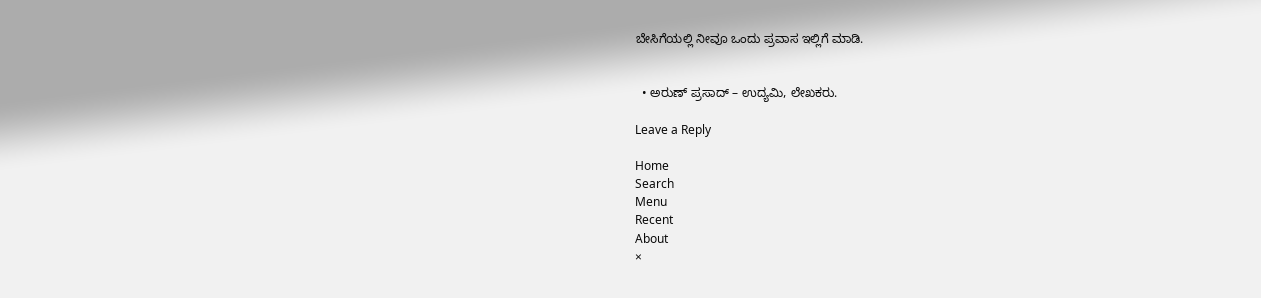ಬೇಸಿಗೆಯಲ್ಲಿ ನೀವೂ ಒಂದು ಪ್ರವಾಸ ಇಲ್ಲಿಗೆ ಮಾಡಿ.


  • ಅರುಣ್ ಪ್ರಸಾದ್ – ಉದ್ಯಮಿ, ಲೇಖಕರು.

Leave a Reply

Home
Search
Menu
Recent
About
×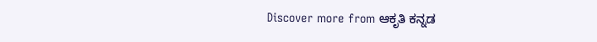Discover more from ಆಕೃತಿ ಕನ್ನಡ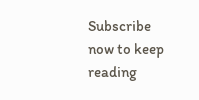Subscribe now to keep reading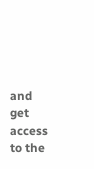and get access to the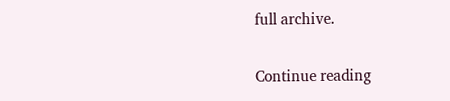full archive.

Continue reading